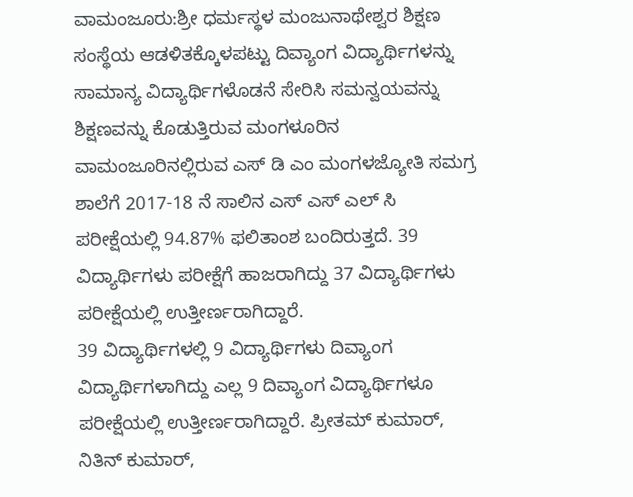ವಾಮಂಜೂರು:ಶ್ರೀ ಧರ್ಮಸ್ಥಳ ಮಂಜುನಾಥೇಶ್ವರ ಶಿಕ್ಷಣ ಸಂಸ್ಥೆಯ ಆಡಳಿತಕ್ಕೊಳಪಟ್ಟು ದಿವ್ಯಾಂಗ ವಿದ್ಯಾರ್ಥಿಗಳನ್ನು ಸಾಮಾನ್ಯ ವಿದ್ಯಾರ್ಥಿಗಳೊಡನೆ ಸೇರಿಸಿ ಸಮನ್ವಯವನ್ನು ಶಿಕ್ಷಣವನ್ನು ಕೊಡುತ್ತಿರುವ ಮಂಗಳೂರಿನ ವಾಮಂಜೂರಿನಲ್ಲಿರುವ ಎಸ್ ಡಿ ಎಂ ಮಂಗಳಜ್ಯೋತಿ ಸಮಗ್ರ ಶಾಲೆಗೆ 2017-18 ನೆ ಸಾಲಿನ ಎಸ್ ಎಸ್ ಎಲ್ ಸಿ ಪರೀಕ್ಷೆಯಲ್ಲಿ 94.87% ಫಲಿತಾಂಶ ಬಂದಿರುತ್ತದೆ. 39 ವಿದ್ಯಾರ್ಥಿಗಳು ಪರೀಕ್ಷೆಗೆ ಹಾಜರಾಗಿದ್ದು 37 ವಿದ್ಯಾರ್ಥಿಗಳು ಪರೀಕ್ಷೆಯಲ್ಲಿ ಉತ್ತೀರ್ಣರಾಗಿದ್ದಾರೆ.
39 ವಿದ್ಯಾರ್ಥಿಗಳಲ್ಲಿ 9 ವಿದ್ಯಾರ್ಥಿಗಳು ದಿವ್ಯಾಂಗ ವಿದ್ಯಾರ್ಥಿಗಳಾಗಿದ್ದು ಎಲ್ಲ 9 ದಿವ್ಯಾಂಗ ವಿದ್ಯಾರ್ಥಿಗಳೂ ಪರೀಕ್ಷೆಯಲ್ಲಿ ಉತ್ತೀರ್ಣರಾಗಿದ್ದಾರೆ. ಪ್ರೀತಮ್ ಕುಮಾರ್, ನಿತಿನ್ ಕುಮಾರ್,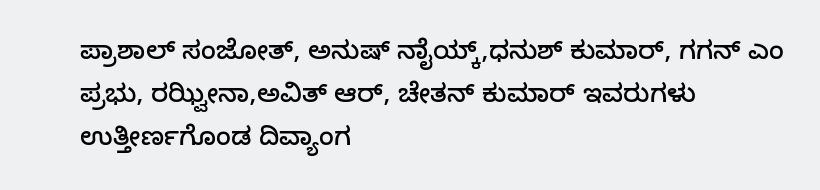ಪ್ರಾಶಾಲ್ ಸಂಜೋತ್, ಅನುಷ್ ನಾೈಯ್ಕ್,ಧನುಶ್ ಕುಮಾರ್, ಗಗನ್ ಎಂ ಪ್ರಭು, ರಝ್ವೀನಾ,ಅವಿತ್ ಆರ್, ಚೇತನ್ ಕುಮಾರ್ ಇವರುಗಳು ಉತ್ತೀರ್ಣಗೊಂಡ ದಿವ್ಯಾಂಗ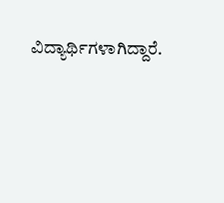ವಿದ್ಯಾರ್ಥಿಗಳಾಗಿದ್ದಾರೆ.